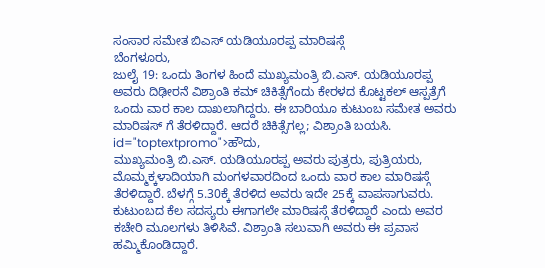ಸಂಸಾರ ಸಮೇತ ಬಿಎಸ್ ಯಡಿಯೂರಪ್ಪ ಮಾರಿಷಸ್ಗೆ
ಬೆಂಗಳೂರು,
ಜುಲೈ 19: ಒಂದು ತಿಂಗಳ ಹಿಂದೆ ಮುಖ್ಯಮಂತ್ರಿ ಬಿ.ಎಸ್. ಯಡಿಯೂರಪ್ಪ ಅವರು ದಿಢೀರನೆ ವಿಶ್ರಾಂತಿ ಕಮ್ ಚಿಕಿತ್ಸೆಗೆಂದು ಕೇರಳದ ಕೊಟ್ಟಕಲ್ ಆಸ್ಪತ್ರೆಗೆ ಒಂದು ವಾರ ಕಾಲ ದಾಖಲಾಗಿದ್ದರು. ಈ ಬಾರಿಯೂ ಕುಟುಂಬ ಸಮೇತ ಅವರು ಮಾರಿಷಸ್ ಗೆ ತೆರಳಿದ್ದಾರೆ. ಆದರೆ ಚಿಕಿತ್ಸೆಗಲ್ಲ; ವಿಶ್ರಾಂತಿ ಬಯಸಿ. id="toptextpromo">ಹೌದು,
ಮುಖ್ಯಮಂತ್ರಿ ಬಿ.ಎಸ್. ಯಡಿಯೂರಪ್ಪ ಅವರು ಪುತ್ರರು, ಪುತ್ರಿಯರು, ಮೊಮ್ಮಕ್ಕಳಾದಿಯಾಗಿ ಮಂಗಳವಾರದಿಂದ ಒಂದು ವಾರ ಕಾಲ ಮಾರಿಷಸ್ಗೆ ತೆರಳಿದ್ದಾರೆ. ಬೆಳಗ್ಗೆ 5.30ಕ್ಕೆ ತೆರಳಿದ ಅವರು ಇದೇ 25ಕ್ಕೆ ವಾಪಸಾಗುವರು. ಕುಟುಂಬದ ಕೆಲ ಸದಸ್ಯರು ಈಗಾಗಲೇ ಮಾರಿಷಸ್ಗೆ ತೆರಳಿದ್ದಾರೆ ಎಂದು ಅವರ ಕಚೇರಿ ಮೂಲಗಳು ತಿಳಿಸಿವೆ. ವಿಶ್ರಾಂತಿ ಸಲುವಾಗಿ ಅವರು ಈ ಪ್ರವಾಸ ಹಮ್ಮಿಕೊಂಡಿದ್ದಾರೆ.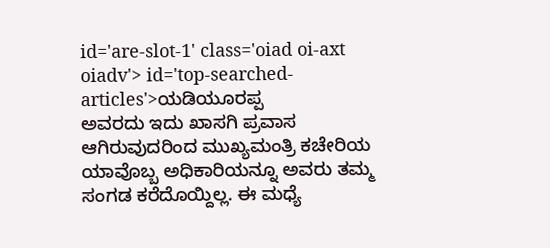id='are-slot-1' class='oiad oi-axt oiadv'> id='top-searched-articles'>ಯಡಿಯೂರಪ್ಪ
ಅವರದು ಇದು ಖಾಸಗಿ ಪ್ರವಾಸ ಆಗಿರುವುದರಿಂದ ಮುಖ್ಯಮಂತ್ರಿ ಕಚೇರಿಯ ಯಾವೊಬ್ಬ ಅಧಿಕಾರಿಯನ್ನೂ ಅವರು ತಮ್ಮ ಸಂಗಡ ಕರೆದೊಯ್ದಿಲ್ಲ. ಈ ಮಧ್ಯೆ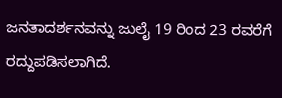ಜನತಾದರ್ಶನವನ್ನು ಜುಲೈ 19 ರಿಂದ 23 ರವರೆಗೆ ರದ್ದುಪಡಿಸಲಾಗಿದೆ.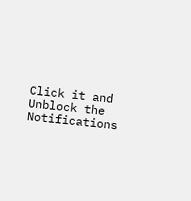Click it and Unblock the Notifications